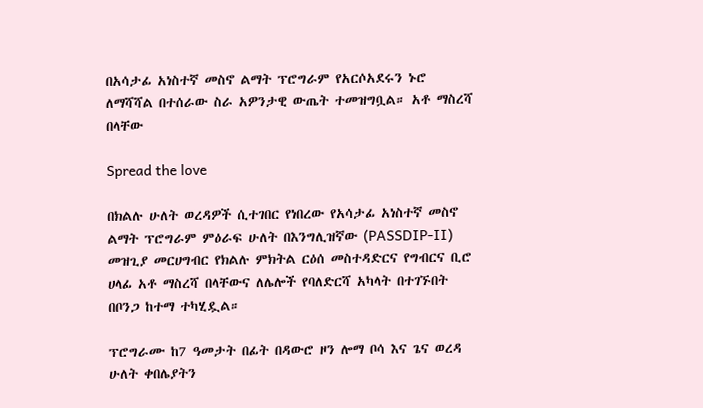በአሳታፊ አነስተኛ መስኖ ልማት ፕሮግራም የአርሶአደሩን ኑሮ ለማሻሻል በተሰራው ስራ አዎንታዊ ውጤት ተመዝግቧል። አቶ ማስረሻ በላቸው

Spread the love

በክልሉ ሁለት ወረዳዎች ሲተገበር የነበረው የአሳታፊ አነስተኛ መስኖ ልማት ፕሮግራም ምዕራፍ ሁለት በእንግሊዝኛው (PASSDIP-II) መዝጊያ መርሀግብር የክልሉ ምክትል ርዕሰ መስተዳድርና የግብርና ቢሮ ሀላፊ አቶ ማስረሻ በላቸውና ለሌሎች የባለድርሻ አካላት በተገኙበት በቦንጋ ከተማ ተካሂዷል።

ፕሮግራሙ ከ7 ዓመታት በፊት በዳውሮ ዞን ሎማ ቦሳ እና ጌና ወረዳ ሁለት ቀበሌያትን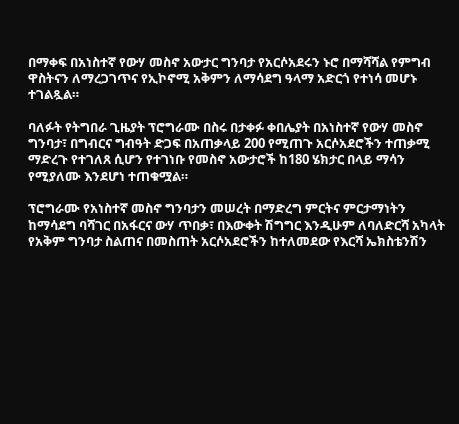በማቀፍ በአነስተኛ የውሃ መስኖ አውታር ግንባታ የአርሶአደሩን ኑሮ በማሻሻል የምግብ ዋስትናን ለማረጋገጥና የኢኮኖሚ አቅምን ለማሳደግ ዓላማ አድርጎ የተነሳ መሆኑ ተገልጿል።

ባለፉት የትግበራ ጊዜያት ፕሮግራሙ በስሩ በታቀፉ ቀበሌያት በአነስተኛ የውሃ መስኖ ግንባታ፣ በግብርና ግብዓት ድጋፍ በአጠቃላይ 200 የሚጠጉ አርሶአደሮችን ተጠቃሚ ማድረጉ የተገለጸ ሲሆን የተገነቡ የመስኖ አውታሮች ከ180 ሄክታር በላይ ማሳን የሚያለሙ እንደሆነ ተጠቁሟል።

ፕሮግራሙ የአነስተኛ መስኖ ግንባታን መሠረት በማድረግ ምርትና ምርታማነትን ከማሳደግ ባሻገር በአፋርና ውሃ ጥበቃ፣ በእውቀት ሽግግር እንዲሁም ለባለድርሻ አካላት የአቅም ግንባታ ስልጠና በመስጠት አርሶአደሮችን ከተለመደው የእርሻ ኤክስቴንሽን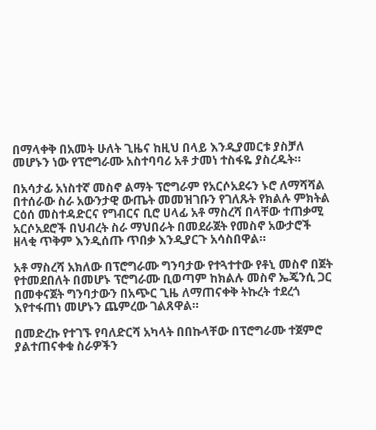በማላቀቅ በአመት ሁለት ጊዜና ከዚህ በላይ እንዲያመርቱ ያስቻለ መሆኑን ነው የፕሮግራሙ አስተባባሪ አቶ ታመነ ተስፋዬ ያስረዱት።

በአሳታፊ አነስተኛ መስኖ ልማት ፕሮግራም የአርሶአደሩን ኑሮ ለማሻሻል በተሰራው ስራ አውንታዊ ውጤት መመዝገቡን የገለጹት የክልሉ ምክትል ርዕሰ መስተዳድርና የግብርና ቢሮ ሀላፊ አቶ ማስረሻ በላቸው ተጠቃሚ አርሶአደሮች በህብረት ስራ ማህበራት በመደራጀት የመስኖ አውታሮች ዘላቂ ጥቅም እንዲሰጡ ጥበቃ እንዲያርጉ አሳስበዋል።

አቶ ማስረሻ አክለው በፕሮግራሙ ግንባታው የተጓተተው የቶኒ መስኖ በጀት የተመደበለት በመሆኑ ፕሮግራሙ ቢወጣም ከክልሉ መስኖ ኤጄንሲ ጋር በመቀናጀት ግንባታውን በአጭር ጊዜ ለማጠናቀቅ ትኩረት ተደረጎ እየተፋጠነ መሆኑን ጨምረው ገልጸዋል።

በመድረኩ የተገኙ የባለድርሻ አካላት በበኩላቸው በፕሮግራሙ ተጀምሮ ያልተጠናቀቁ ስራዎችን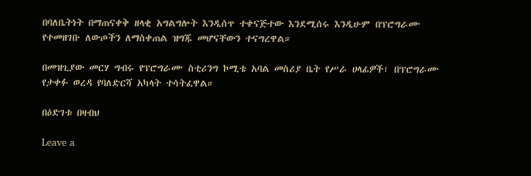በባለቤትነት በማጠናቀቅ ዘላቂ አግልግሎት እንዲሰጥ ተቀናጅተው እንደሚሰሩ እንዲሁም በፕሮግራሙ የተመዘገቡ ለውጦችን ለማስቀጠል ዝግጁ መሆናቸውን ተናግረዋል።

በመዝጊያው መርሃ ግብሩ የፕሮግራሙ ስቲሪንግ ኮሚቴ አባል መስሪያ ቤት የሥራ ሀላፊዎች፣ በፕሮግራሙ የታቀፉ ወረዳ የባለድርሻ አካላት ተሳትፈዋል።

በዕድገቱ በዛብህ

Leave a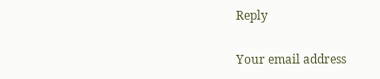Reply

Your email address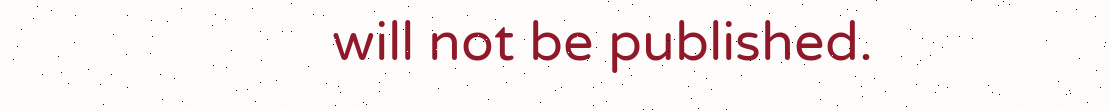will not be published.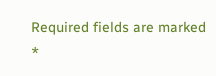Required fields are marked *